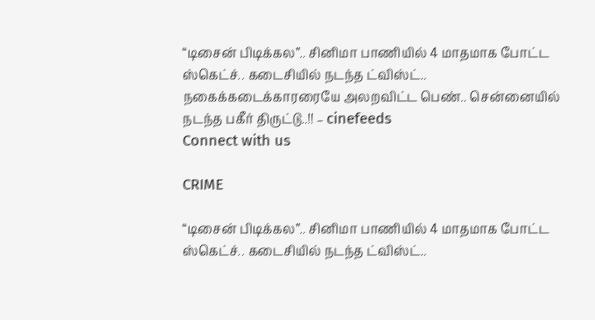“டிசைன் பிடிக்கல”.. சினிமா பாணியில் 4 மாதமாக போட்ட ஸ்கெட்ச்.. கடைசியில் நடந்த ட்விஸ்ட்.. நகைக்கடைக்காரரையே அலறவிட்ட பெண்.. சென்னையில் நடந்த பகீர் திருட்டு..!! – cinefeeds
Connect with us

CRIME

“டிசைன் பிடிக்கல”.. சினிமா பாணியில் 4 மாதமாக போட்ட ஸ்கெட்ச்.. கடைசியில் நடந்த ட்விஸ்ட்..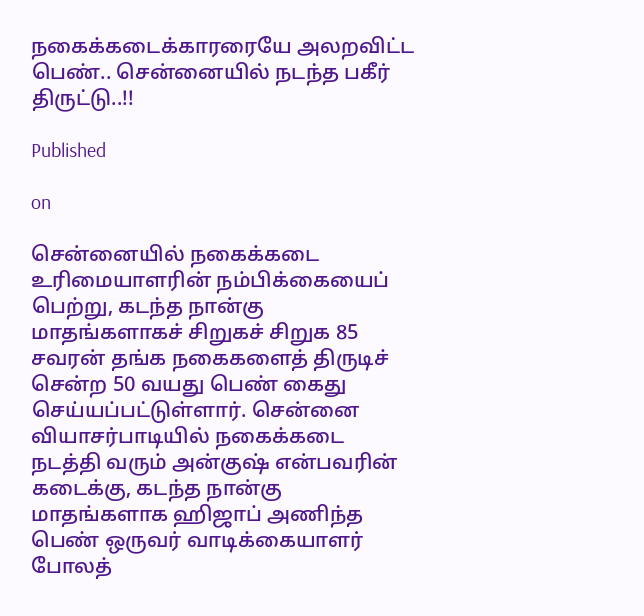நகைக்கடைக்காரரையே அலறவிட்ட பெண்.. சென்னையில் நடந்த பகீர் திருட்டு..!!

Published

on

சென்னையில் நகைக்கடை உரிமையாளரின் நம்பிக்கையைப் பெற்று, கடந்த நான்கு மாதங்களாகச் சிறுகச் சிறுக 85 சவரன் தங்க நகைகளைத் திருடிச் சென்ற 50 வயது பெண் கைது செய்யப்பட்டுள்ளார். சென்னை வியாசர்பாடியில் நகைக்கடை நடத்தி வரும் அன்குஷ் என்பவரின் கடைக்கு, கடந்த நான்கு மாதங்களாக ஹிஜாப் அணிந்த பெண் ஒருவர் வாடிக்கையாளர் போலத்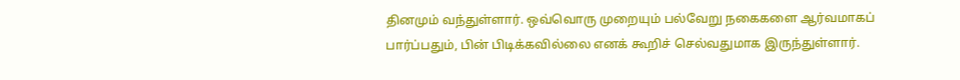தினமும் வந்துள்ளார். ஒவ்வொரு முறையும் பல்வேறு நகைகளை ஆர்வமாகப் பார்ப்பதும், பின் பிடிக்கவில்லை எனக் கூறிச் செல்வதுமாக இருந்துள்ளார்.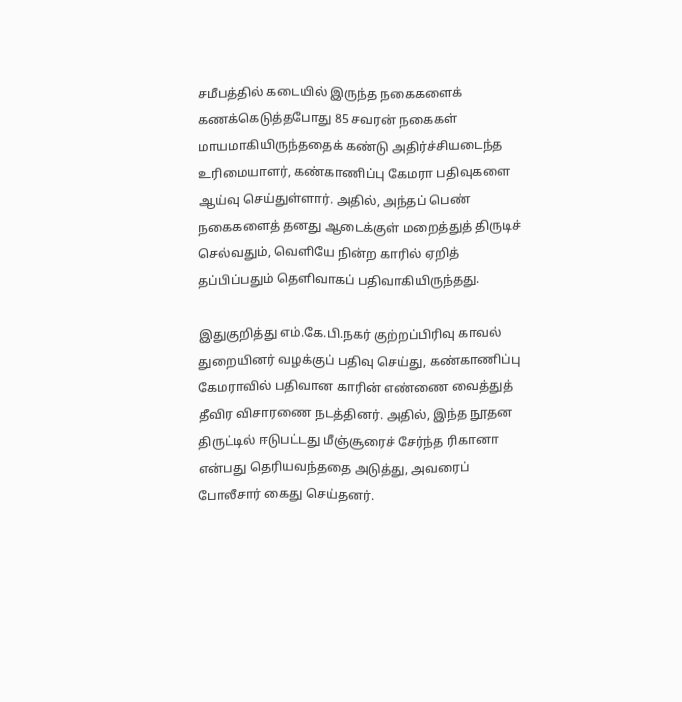சமீபத்தில் கடையில் இருந்த நகைகளைக் கணக்கெடுத்தபோது 85 சவரன் நகைகள் மாயமாகியிருந்ததைக் கண்டு அதிர்ச்சியடைந்த உரிமையாளர், கண்காணிப்பு கேமரா பதிவுகளை ஆய்வு செய்துள்ளார். அதில், அந்தப் பெண் நகைகளைத் தனது ஆடைக்குள் மறைத்துத் திருடிச் செல்வதும், வெளியே நின்ற காரில் ஏறித் தப்பிப்பதும் தெளிவாகப் பதிவாகியிருந்தது.

இதுகுறித்து எம்.கே.பி.நகர் குற்றப்பிரிவு காவல் துறையினர் வழக்குப் பதிவு செய்து, கண்காணிப்பு கேமராவில் பதிவான காரின் எண்ணை வைத்துத் தீவிர விசாரணை நடத்தினர். அதில், இந்த நூதன திருட்டில் ஈடுபட்டது மீஞ்சூரைச் சேர்ந்த ரிகானா என்பது தெரியவந்ததை அடுத்து, அவரைப் போலீசார் கைது செய்தனர்.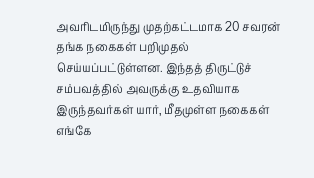அவரிடமிருந்து முதற்கட்டமாக 20 சவரன் தங்க நகைகள் பறிமுதல் செய்யப்பட்டுள்ளன. இந்தத் திருட்டுச் சம்பவத்தில் அவருக்கு உதவியாக இருந்தவர்கள் யார், மீதமுள்ள நகைகள் எங்கே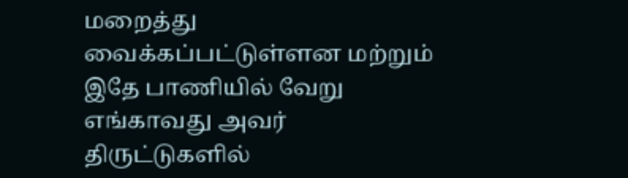மறைத்து வைக்கப்பட்டுள்ளன மற்றும் இதே பாணியில் வேறு எங்காவது அவர் திருட்டுகளில்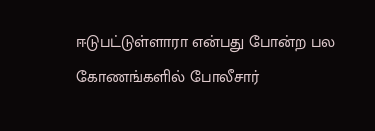ஈடுபட்டுள்ளாரா என்பது போன்ற பல கோணங்களில் போலீசார்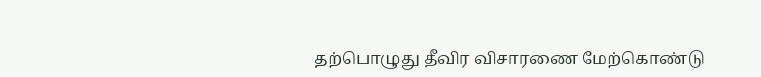தற்பொழுது தீவிர விசாரணை மேற்கொண்டு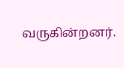வருகின்றனர்.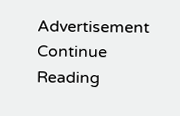Advertisement
Continue Reading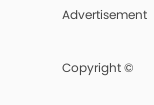Advertisement

Copyright ©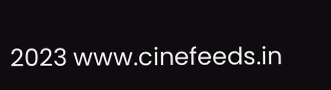2023 www.cinefeeds.in